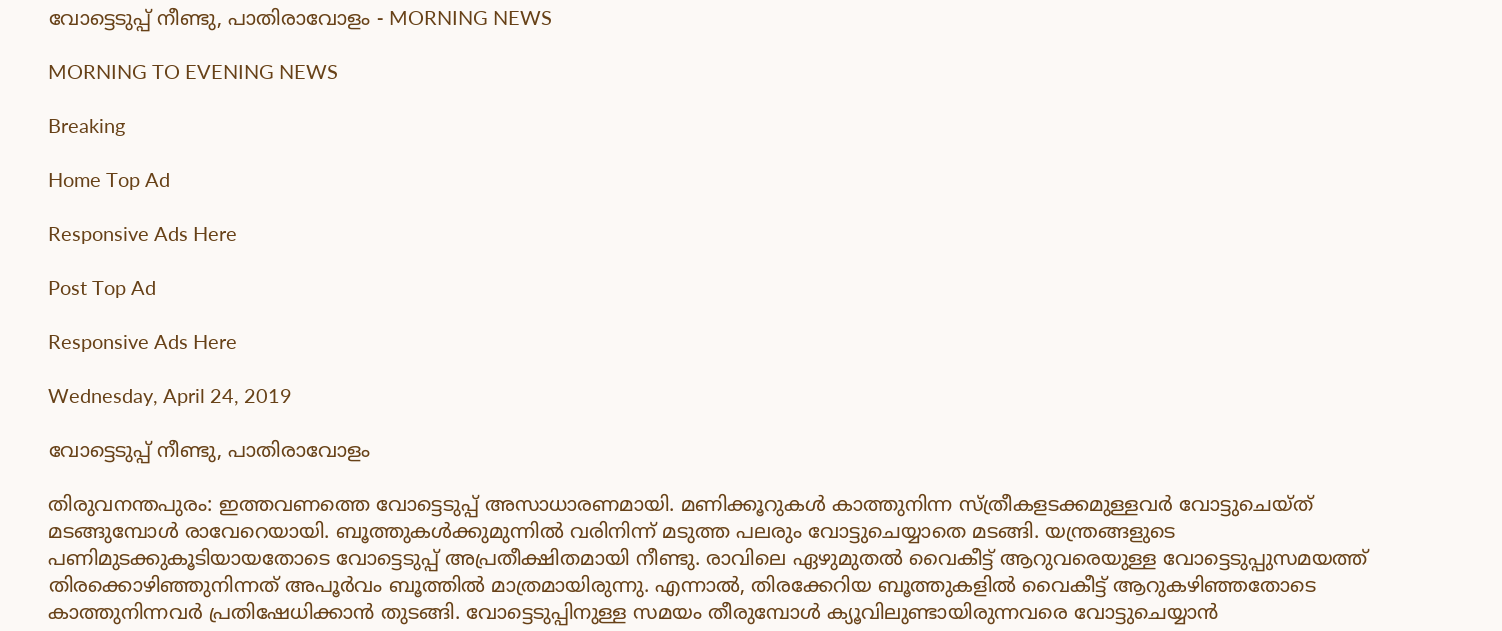വോട്ടെടുപ്പ് നീണ്ടു, പാതിരാവോളം - MORNING NEWS

MORNING TO EVENING NEWS

Breaking

Home Top Ad

Responsive Ads Here

Post Top Ad

Responsive Ads Here

Wednesday, April 24, 2019

വോട്ടെടുപ്പ് നീണ്ടു, പാതിരാവോളം

തിരുവനന്തപുരം: ഇത്തവണത്തെ വോട്ടെടുപ്പ് അസാധാരണമായി. മണിക്കൂറുകൾ കാത്തുനിന്ന സ്ത്രീകളടക്കമുള്ളവർ വോട്ടുചെയ്ത് മടങ്ങുമ്പോൾ രാവേറെയായി. ബൂത്തുകൾക്കുമുന്നിൽ വരിനിന്ന് മടുത്ത പലരും വോട്ടുചെയ്യാതെ മടങ്ങി. യന്ത്രങ്ങളുടെ പണിമുടക്കുകൂടിയായതോടെ വോട്ടെടുപ്പ് അപ്രതീക്ഷിതമായി നീണ്ടു. രാവിലെ ഏഴുമുതൽ വൈകീട്ട് ആറുവരെയുള്ള വോട്ടെടുപ്പുസമയത്ത് തിരക്കൊഴിഞ്ഞുനിന്നത് അപൂർവം ബൂത്തിൽ മാത്രമായിരുന്നു. എന്നാൽ, തിരക്കേറിയ ബൂത്തുകളിൽ വൈകീട്ട് ആറുകഴിഞ്ഞതോടെ കാത്തുനിന്നവർ പ്രതിഷേധിക്കാൻ തുടങ്ങി. വോട്ടെടുപ്പിനുള്ള സമയം തീരുമ്പോൾ ക്യൂവിലുണ്ടായിരുന്നവരെ വോട്ടുചെയ്യാൻ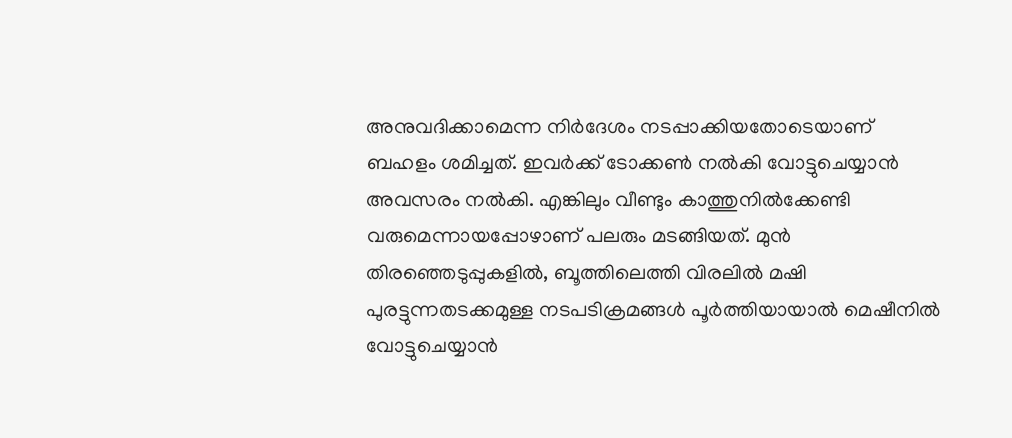അനുവദിക്കാമെന്ന നിർദേശം നടപ്പാക്കിയതോടെയാണ് ബഹളം ശമിച്ചത്. ഇവർക്ക് ടോക്കൺ നൽകി വോട്ടുചെയ്യാൻ അവസരം നൽകി. എങ്കിലും വീണ്ടും കാത്തുനിൽക്കേണ്ടി വരുമെന്നായപ്പോഴാണ് പലരും മടങ്ങിയത്. മുൻ തിരഞ്ഞെടുപ്പുകളിൽ, ബൂത്തിലെത്തി വിരലിൽ മഷി പുരട്ടുന്നതടക്കമുള്ള നടപടിക്രമങ്ങൾ പൂർത്തിയായാൽ മെഷീനിൽ വോട്ടുചെയ്യാൻ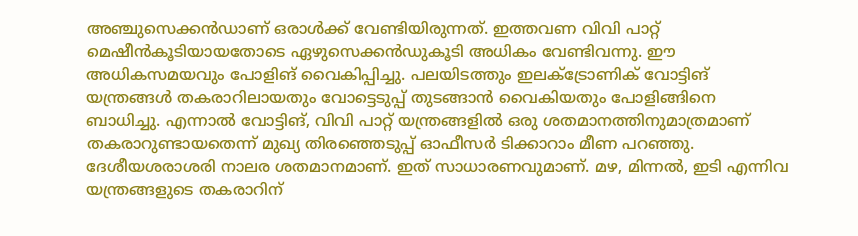അഞ്ചുസെക്കൻഡാണ് ഒരാൾക്ക് വേണ്ടിയിരുന്നത്. ഇത്തവണ വിവി പാറ്റ് മെഷീൻകൂടിയായതോടെ ഏഴുസെക്കൻഡുകൂടി അധികം വേണ്ടിവന്നു. ഈ അധികസമയവും പോളിങ് വൈകിപ്പിച്ചു. പലയിടത്തും ഇലക്ട്രോണിക് വോട്ടിങ് യന്ത്രങ്ങൾ തകരാറിലായതും വോട്ടെടുപ്പ് തുടങ്ങാൻ വൈകിയതും പോളിങ്ങിനെ ബാധിച്ചു. എന്നാൽ വോട്ടിങ്, വിവി പാറ്റ് യന്ത്രങ്ങളിൽ ഒരു ശതമാനത്തിനുമാത്രമാണ് തകരാറുണ്ടായതെന്ന് മുഖ്യ തിരഞ്ഞെടുപ്പ് ഓഫീസർ ടിക്കാറാം മീണ പറഞ്ഞു. ദേശീയശരാശരി നാലര ശതമാനമാണ്. ഇത് സാധാരണവുമാണ്. മഴ, മിന്നൽ, ഇടി എന്നിവ യന്ത്രങ്ങളുടെ തകരാറിന്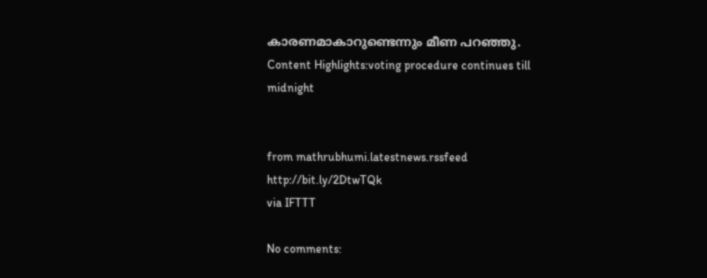കാരണമാകാറുണ്ടെന്നും മീണ പറഞ്ഞു. Content Highlights:voting procedure continues till midnight


from mathrubhumi.latestnews.rssfeed http://bit.ly/2DtwTQk
via IFTTT

No comments: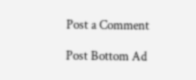Post a Comment

Post Bottom Ad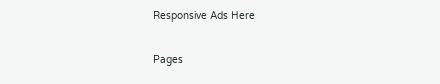Responsive Ads Here

Pages